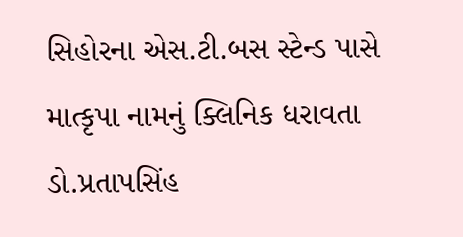સિહોરના એસ.ટી.બસ સ્ટેન્ડ પાસે માત્કૃપા નામનું ક્લિનિક ધરાવતા ડો.પ્રતાપસિંહ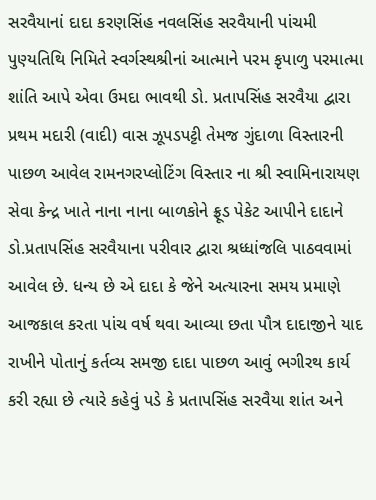સરવૈયાનાં દાદા કરણસિંહ નવલસિંહ સરવૈયાની પાંચમી પુણ્યતિથિ નિમિતે સ્વર્ગસ્થશ્રીનાં આત્માને પરમ કૃપાળુ પરમાત્મા શાંતિ આપે એવા ઉમદા ભાવથી ડો. પ્રતાપસિંહ સરવૈયા દ્વારા પ્રથમ મદારી (વાદી) વાસ ઝૂપડપટ્ટી તેમજ ગુંદાળા વિસ્તારની પાછળ આવેલ રામનગરપ્લોટિંગ વિસ્તાર ના શ્રી સ્વામિનારાયણ સેવા કેન્દ્ર ખાતે નાના નાના બાળકોને ફ્રૂડ પેકેટ આપીને દાદાને ડો.પ્રતાપસિંહ સરવૈયાના પરીવાર દ્વારા શ્રધ્ધાંજલિ પાઠવવામાં આવેલ છે. ધન્ય છે એ દાદા કે જેને અત્યારના સમય પ્રમાણે આજકાલ કરતા પાંચ વર્ષ થવા આવ્યા છતા પૌત્ર દાદાજીને યાદ રાખીને પોતાનું કર્તવ્ય સમજી દાદા પાછળ આવું ભગીરથ કાર્ય કરી રહ્યા છે ત્યારે કહેવું પડે કે પ્રતાપસિંહ સરવૈયા શાંત અને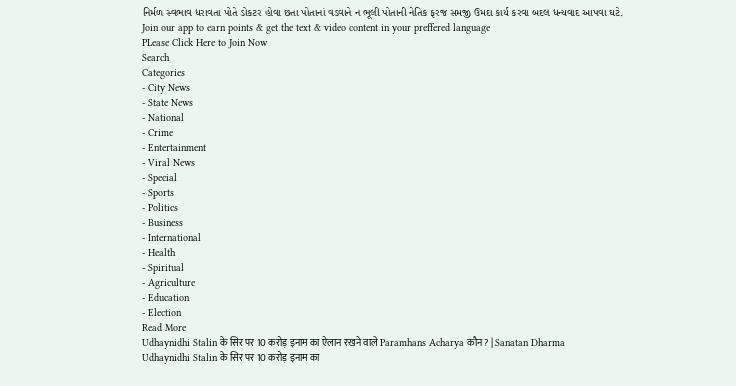નિર્મળ સ્વભાવ ધરાવતા પોતે ડોકટર હોવા છતા પોતાનાં વડવાને ન ભૂલી પોતાની નેતિક ફરજ સમજી ઉમદા કાર્ય કરવા બદલ ધન્યવાદ આપવા ઘટે.
Join our app to earn points & get the text & video content in your preffered language
PLease Click Here to Join Now
Search
Categories
- City News
- State News
- National
- Crime
- Entertainment
- Viral News
- Special
- Sports
- Politics
- Business
- International
- Health
- Spiritual
- Agriculture
- Education
- Election
Read More
Udhaynidhi Stalin के सिर पर 10 करोड़ इनाम का ऐलान रखने वाले Paramhans Acharya कौन ? | Sanatan Dharma
Udhaynidhi Stalin के सिर पर 10 करोड़ इनाम का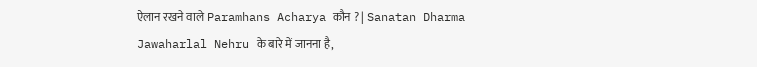ऐलान रखने वाले Paramhans Acharya कौन ? | Sanatan Dharma
Jawaharlal Nehru के बारे में जानना है,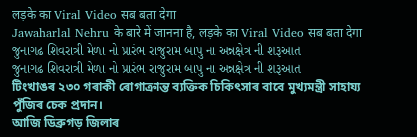लड़के का Viral Video सब बता देगा
Jawaharlal Nehru के बारे में जानना है, लड़के का Viral Video सब बता देगा
જુનાગઢ શિવરાત્રી મેળા નો પ્રારંભ રાજુરામ બાપુ ના અન્નક્ષેત્ર ની શરૂઆત
જુનાગઢ શિવરાત્રી મેળા નો પ્રારંભ રાજુરામ બાપુ ના અન્નક્ષેત્ર ની શરૂઆત
টিংখাঙৰ ২৩০ গৰাকী ৰোগাক্ৰান্ত ব্যক্তিক চিকিৎসাৰ বাবে মুখ্যমন্ত্ৰী সাহায্য পুঁজিৰ চেক প্ৰদান।
আজি ডিব্ৰুগড় জিলাৰ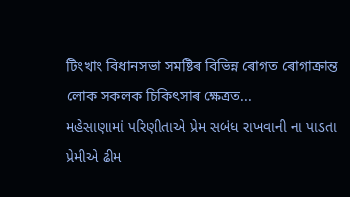টিংখাং বিধানসভা সমষ্টিৰ বিভিন্ন ৰোগত ৰোগাক্ৰান্ত লোক সকলক চিকিৎসাৰ ক্ষেত্ৰত...
મહેસાણામાં પરિણીતાએ પ્રેમ સબંધ રાખવાની ના પાડતા પ્રેમીએ ઢીમ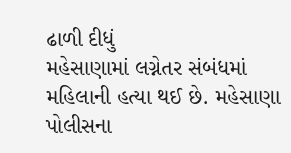ઢાળી દીધું
મહેસાણામાં લગ્નેતર સંબંધમાં મહિલાની હત્યા થઈ છે. મહેસાણા પોલીસના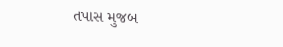તપાસ મુજબ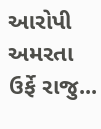આરોપી અમરતા ઉર્ફે રાજુ...